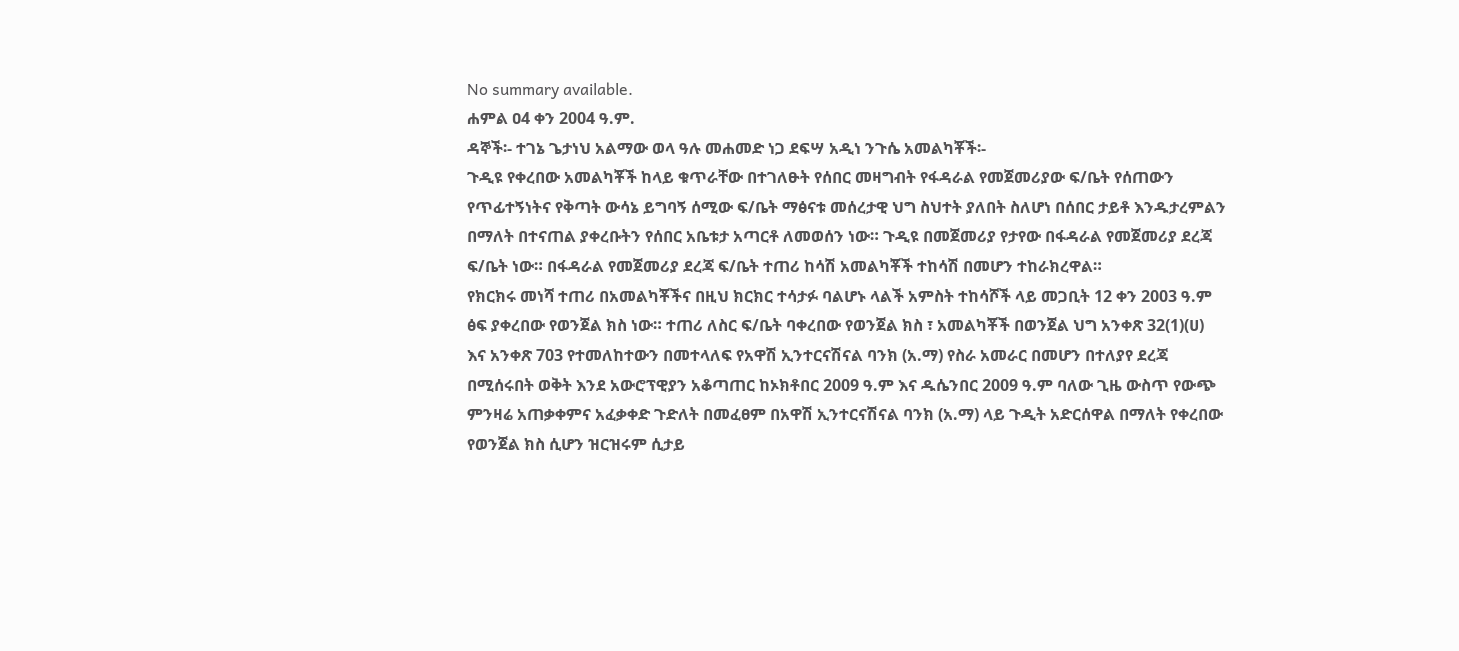No summary available.
ሐምል ዐ4 ቀን 2004 ዓ.ም.
ዳኞች፡- ተገኔ ጌታነህ አልማው ወላ ዓሉ መሐመድ ነጋ ደፍሣ አዲነ ንጉሴ አመልካቾች፡-
ጉዲዩ የቀረበው አመልካቾች ከላይ ቁጥራቸው በተገለፁት የሰበር መዛግብት የፋዳራል የመጀመሪያው ፍ/ቤት የሰጠውን የጥፊተኝነትና የቅጣት ውሳኔ ይግባኝ ሰሚው ፍ/ቤት ማፅናቱ መሰረታዊ ህግ ስህተት ያለበት ስለሆነ በሰበር ታይቶ እንዱታረምልን በማለት በተናጠል ያቀረቡትን የሰበር አቤቱታ አጣርቶ ለመወሰን ነው። ጉዲዩ በመጀመሪያ የታየው በፋዳራል የመጀመሪያ ደረጃ ፍ/ቤት ነው። በፋዳራል የመጀመሪያ ደረጃ ፍ/ቤት ተጠሪ ከሳሽ አመልካቾች ተከሳሽ በመሆን ተከራክረዋል።
የክርክሩ መነሻ ተጠሪ በአመልካቾችና በዚህ ክርክር ተሳታፉ ባልሆኑ ላልች አምስት ተከሳሾች ላይ መጋቢት 12 ቀን 2003 ዓ.ም ፅፍ ያቀረበው የወንጀል ክስ ነው። ተጠሪ ለስር ፍ/ቤት ባቀረበው የወንጀል ክስ ፣ አመልካቾች በወንጀል ህግ አንቀጽ 32(1)(ሀ) እና አንቀጽ 703 የተመለከተውን በመተላለፍ የአዋሽ ኢንተርናሽናል ባንክ (አ.ማ) የስራ አመራር በመሆን በተለያየ ደረጃ በሚሰሩበት ወቅት እንደ አውሮፕዊያን አቆጣጠር ከኦክቶበር 2009 ዓ.ም እና ዱሴንበር 2009 ዓ.ም ባለው ጊዜ ውስጥ የውጭ ምንዛሬ አጠቃቀምና አፈቃቀድ ጉድለት በመፈፀም በአዋሽ ኢንተርናሽናል ባንክ (አ.ማ) ላይ ጉዲት አድርሰዋል በማለት የቀረበው የወንጀል ክስ ሲሆን ዝርዝሩም ሲታይ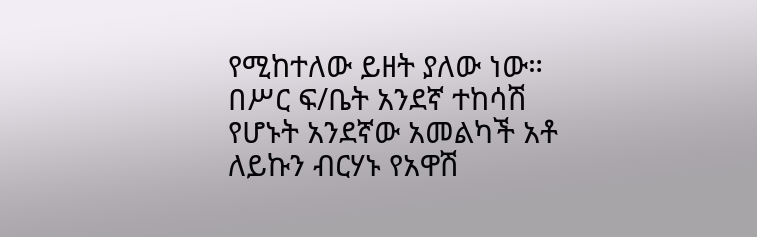የሚከተለው ይዘት ያለው ነው።
በሥር ፍ/ቤት አንደኛ ተከሳሽ የሆኑት አንደኛው አመልካች አቶ ለይኩን ብርሃኑ የአዋሽ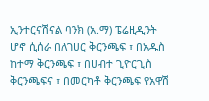ኢንተርናሽናል ባንክ (አ.ማ) ፔሬዚዲንት ሆኖ ሲሰራ በለገሀር ቅርንጫፍ ፣ በአዱስ ከተማ ቅርንጫፍ ፣ በሀብተ ጊዮርጊስ ቅርንጫፍና ፣ በመርካቶ ቅርንጫፍ የአዋሽ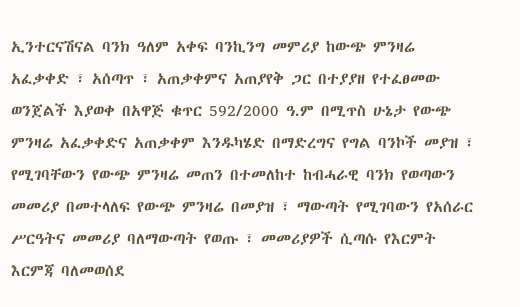ኢንተርናሽናል ባንክ ዓለም አቀፍ ባንኪንግ መምሪያ ከውጭ ምንዛሬ አፈቃቀድ ፣ አሰጣጥ ፣ አጠቃቀምና አጠያየቅ ጋር በተያያዘ የተፈፀመው ወንጀልች እያወቀ በአዋጅ ቁጥር 592/2000 ዓ.ም በሚጥስ ሁኔታ የውጭ ምንዛሬ አፈቃቀድና አጠቃቀም እንዱካሄድ በማድረግና የግል ባንኮች መያዝ ፣ የሚገባቸውን የውጭ ምንዛሬ መጠን በተመለከተ ከብሓራዊ ባንክ የወጣውን መመሪያ በመተላለፍ የውጭ ምንዛሬ በመያዝ ፣ ማውጣት የሚገባውን የአሰራር ሥርዓትና መመሪያ ባለማውጣት የወጡ ፣ መመሪያዎች ሲጣሱ የእርምት እርምጃ ባለመወሰደ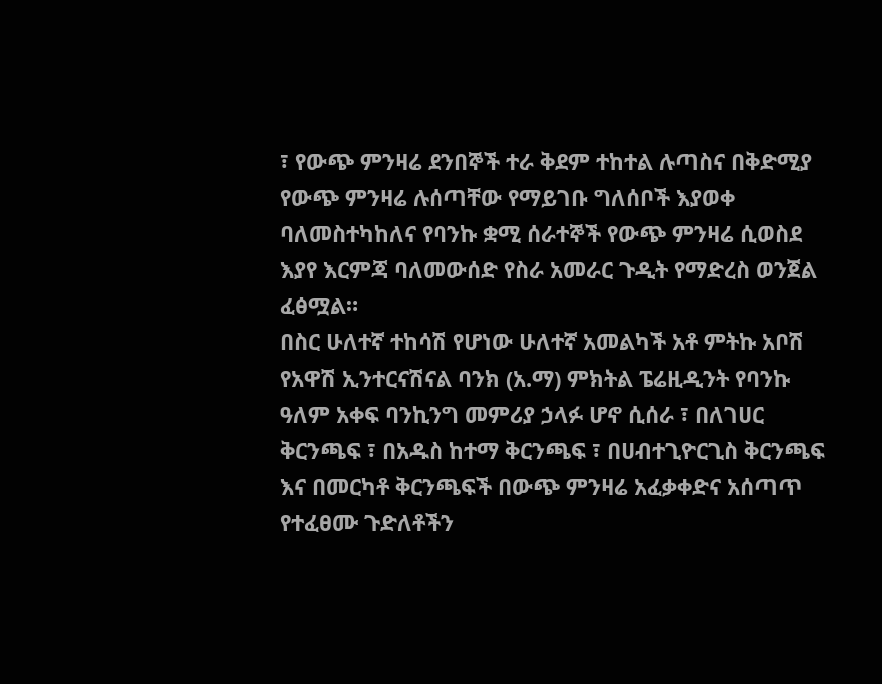፣ የውጭ ምንዛሬ ደንበኞች ተራ ቅደም ተከተል ሉጣስና በቅድሚያ የውጭ ምንዛሬ ሉሰጣቸው የማይገቡ ግለሰቦች እያወቀ ባለመስተካከለና የባንኩ ቋሚ ሰራተኞች የውጭ ምንዛሬ ሲወስደ እያየ እርምጃ ባለመውሰድ የስራ አመራር ጉዲት የማድረስ ወንጀል ፈፅሟል።
በስር ሁለተኛ ተከሳሽ የሆነው ሁለተኛ አመልካች አቶ ምትኩ አቦሽ የአዋሽ ኢንተርናሽናል ባንክ (አ.ማ) ምክትል ፔሬዚዲንት የባንኩ ዓለም አቀፍ ባንኪንግ መምሪያ ኃላፉ ሆኖ ሲሰራ ፣ በለገሀር ቅርንጫፍ ፣ በአዱስ ከተማ ቅርንጫፍ ፣ በሀብተጊዮርጊስ ቅርንጫፍ እና በመርካቶ ቅርንጫፍች በውጭ ምንዛሬ አፈቃቀድና አሰጣጥ የተፈፀሙ ጉድለቶችን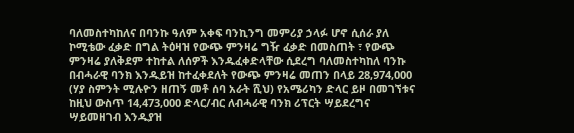ባለመስተካከለና በባንኩ ዓለም አቀፍ ባንኪንግ መምሪያ ኃላፉ ሆኖ ሲሰራ ያለ ኮሚቴው ፈቃድ በግል ትዕዛዝ የውጭ ምንዛሬ ግዥ ፈቃድ በመስጠት ፣ የውጭ ምንዛሬ ያለቅደም ተከተል ለሰዎች እንዱፈቀድላቸው ሲደረግ ባለመስተካከለ ባንኩ በብሓራዊ ባንክ እንዱይዝ ከተፈቀደለት የውጭ ምንዛሬ መጠን በላይ 28,974,000 (ሃያ ስምንት ሚሉዮን ዘጠኝ መቶ ሰባ አራት ሺህ) የአሜሪካን ድላር ይዞ በመገኘቱና ከዚህ ውስጥ 14,473,000 ድላር/ብር ለብሓራዊ ባንክ ሪፕርት ሣይደረግና ሣይመዘገብ እንዱያዝ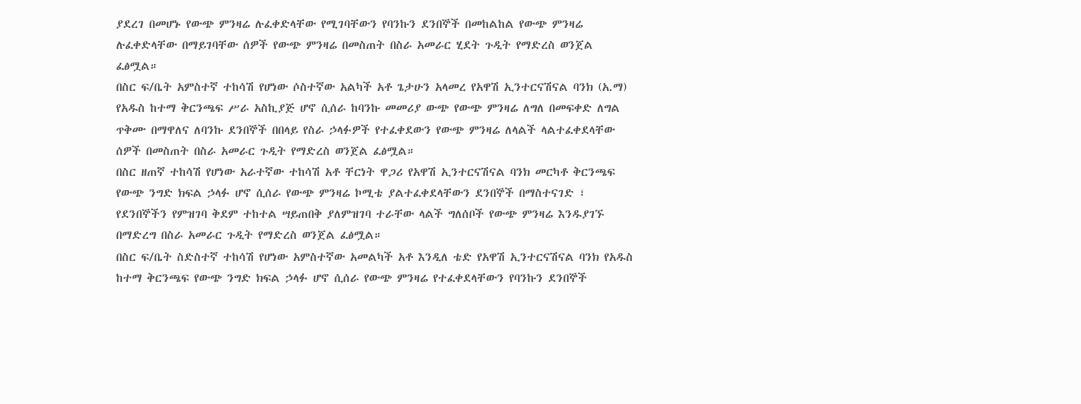ያደረገ በመሆኑ የውጭ ምንዛሬ ሉፈቀድላቸው የሚገባቸውን የባንኩን ደንበኞች በመከልከል የውጭ ምንዛሬ ሉፈቀድላቸው በማይገባቸው ሰዎች የውጭ ምንዛሬ በመስጠት በስራ አመራር ሂደት ጉዲት የማድረስ ወንጀል ፈፅሟል።
በስር ፍ/ቤት አምስተኛ ተከሳሽ የሆነው ሶስተኛው አልካች አቶ ጌታሁን አላመረ የአዋሽ ኢንተርናሽናል ባንክ (አ.ማ) የአዱስ ከተማ ቅርንጫፍ ሥራ አስኪያጅ ሆኖ ሲሰራ ከባንኩ መመሪያ ውጭ የውጭ ምንዛሬ ለግለ በመፍቀድ ለግል ጥቅሙ በማዋለና ለባንኩ ደንበኞች በበላይ የስራ ኃላፉዎች የተፈቀደውን የውጭ ምንዛሬ ለላልች ላልተፈቀደላቸው ሰዎች በመስጠት በስራ አመራር ጉዲት የማድረስ ወንጀል ፈፅሟል።
በስር ዘጠኛ ተከሳሽ የሆነው አራተኛው ተከሳሽ አቶ ቸርነት ዋጋሪ የአዋሽ ኢንተርናሽናል ባንክ መርካቶ ቅርንጫፍ የውጭ ንግድ ክፍል ኃላፉ ሆኖ ሲሰራ የውጭ ምንዛሬ ኮሚቴ ያልተፈቀደላቸውን ደንበኞች በማስተናገድ ፣ የደንበኞችን የምዝገባ ቅደም ተከተል ሣይጠበቅ ያለምዝገባ ተራቸው ላልች ግለሰቦች የውጭ ምንዛሬ እንዱያገኙ በማድረግ በስራ አመራር ጉዲት የማድረስ ወንጀል ፈፅሟል።
በስር ፍ/ቤት ስድስተኛ ተከሳሽ የሆነው አምስተኛው አመልካች አቶ እንዲለ ቴድ የአዋሽ ኢንተርናሽናል ባንክ የአዱስ ከተማ ቅርንጫፍ የውጭ ንግድ ክፍል ኃላፉ ሆኖ ሲሰራ የውጭ ምንዛሬ የተፈቀደላቸውን የባንኩን ደንበኞች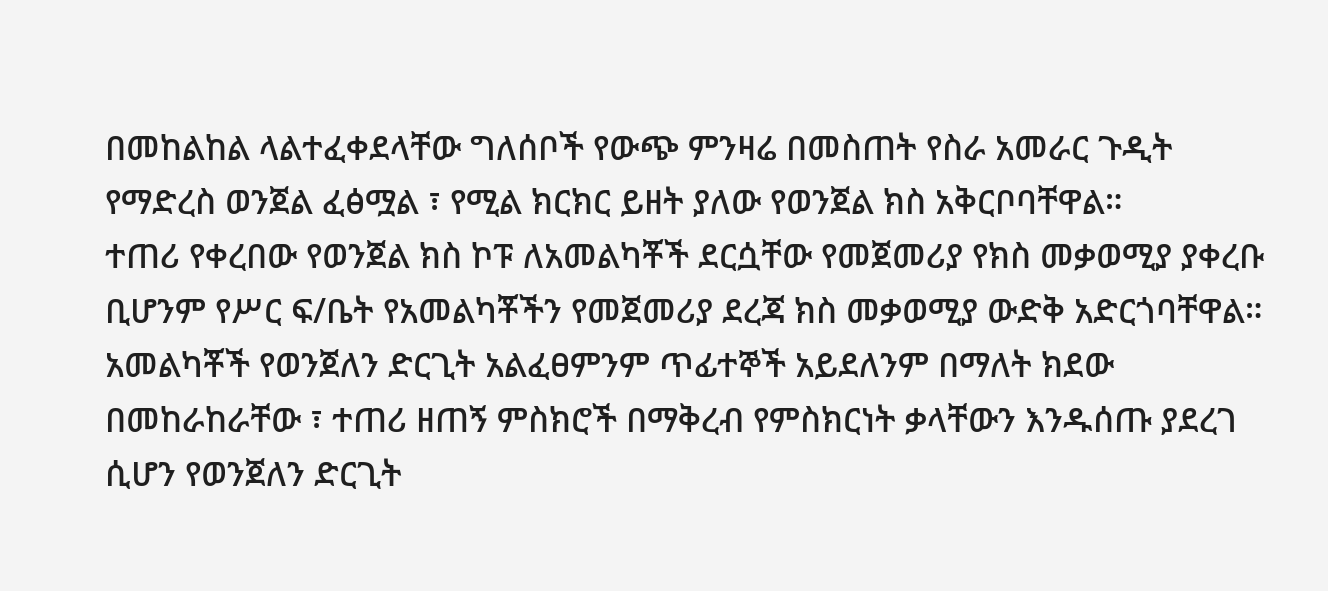በመከልከል ላልተፈቀደላቸው ግለሰቦች የውጭ ምንዛሬ በመስጠት የስራ አመራር ጉዲት የማድረስ ወንጀል ፈፅሟል ፣ የሚል ክርክር ይዘት ያለው የወንጀል ክስ አቅርቦባቸዋል።
ተጠሪ የቀረበው የወንጀል ክስ ኮፑ ለአመልካቾች ደርሷቸው የመጀመሪያ የክስ መቃወሚያ ያቀረቡ ቢሆንም የሥር ፍ/ቤት የአመልካቾችን የመጀመሪያ ደረጃ ክስ መቃወሚያ ውድቅ አድርጎባቸዋል። አመልካቾች የወንጀለን ድርጊት አልፈፀምንም ጥፊተኞች አይደለንም በማለት ክደው በመከራከራቸው ፣ ተጠሪ ዘጠኝ ምስክሮች በማቅረብ የምስክርነት ቃላቸውን እንዱሰጡ ያደረገ ሲሆን የወንጀለን ድርጊት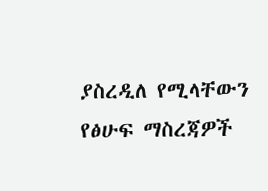ያስረዲለ የሚላቸውን የፅሁፍ ማስረጃዎች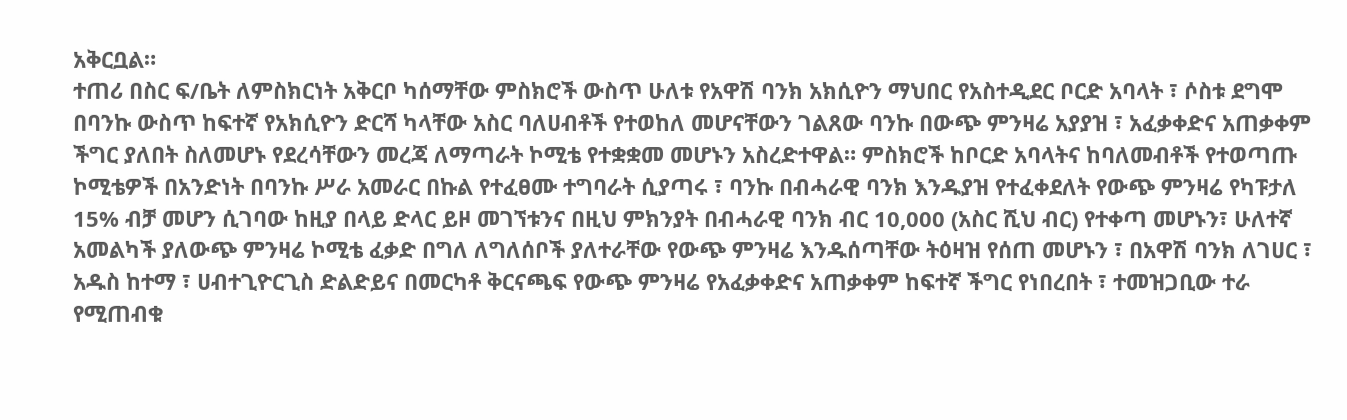አቅርቧል።
ተጠሪ በስር ፍ/ቤት ለምስክርነት አቅርቦ ካሰማቸው ምስክሮች ውስጥ ሁለቱ የአዋሽ ባንክ አክሲዮን ማህበር የአስተዲደር ቦርድ አባላት ፣ ሶስቱ ደግሞ በባንኩ ውስጥ ከፍተኛ የአክሲዮን ድርሻ ካላቸው አስር ባለሀብቶች የተወከለ መሆናቸውን ገልጸው ባንኩ በውጭ ምንዛሬ አያያዝ ፣ አፈቃቀድና አጠቃቀም ችግር ያለበት ስለመሆኑ የደረሳቸውን መረጃ ለማጣራት ኮሚቴ የተቋቋመ መሆኑን አስረድተዋል። ምስክሮች ከቦርድ አባላትና ከባለመብቶች የተወጣጡ ኮሚቴዎች በአንድነት በባንኩ ሥራ አመራር በኩል የተፈፀሙ ተግባራት ሲያጣሩ ፣ ባንኩ በብሓራዊ ባንክ እንዱያዝ የተፈቀደለት የውጭ ምንዛሬ የካፑታለ 15% ብቻ መሆን ሲገባው ከዚያ በላይ ድላር ይዞ መገኘቱንና በዚህ ምክንያት በብሓራዊ ባንክ ብር 10,000 (አስር ሺህ ብር) የተቀጣ መሆኑን፣ ሁለተኛ አመልካች ያለውጭ ምንዛሬ ኮሚቴ ፈቃድ በግለ ለግለሰቦች ያለተራቸው የውጭ ምንዛሬ እንዱሰጣቸው ትዕዛዝ የሰጠ መሆኑን ፣ በአዋሽ ባንክ ለገሀር ፣ አዱስ ከተማ ፣ ሀብተጊዮርጊስ ድልድይና በመርካቶ ቅርናጫፍ የውጭ ምንዛሬ የአፈቃቀድና አጠቃቀም ከፍተኛ ችግር የነበረበት ፣ ተመዝጋቢው ተራ የሚጠብቁ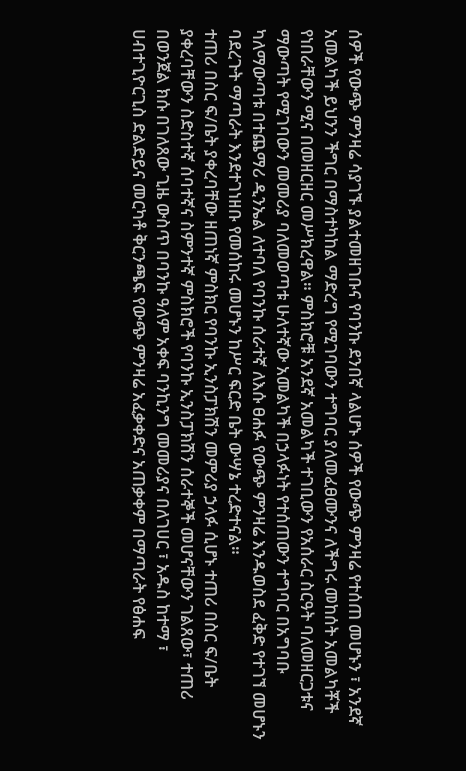ሰዎች የውጭ ምንዛሬ ሳያገኙ ያልተመዘገቡና የባንኩ ደንበኛ ላልሆኑ ሰዎች የውጭ ምንዛሬ የተሰጠ መሆኑን ፣ አንደኛ አመልካች ይህንን ችግር በማስተካከል ማድረግ የሚገባውን ተግባር ያለመፈፀሙንና ለችግሩ መከሰት አመልካቾች የነበራቸውን ሚና በመዘርዘር መሥክረዋል። ምስክሮቹ አንደኛ አመልካች ተገቢውን የአሰራር ስርዓት ባለመዘርጋቱና ማውጣት የሚገባውን መመሪያ ባለመወጣቱ ሁለተኛው አመልካች በኃላፉነት የተሰጠውን ተግባር በአግባቡ ካለማውጣቱ በተጨማሪ ዲንኤል ለተባለ የባንኩ ሰራተኛ ለእሱ ፀሐፉ የውጭ ምንዛሬ እንዱወስደ ፈቅድ የተገኘ መሆኑን ባደረጉት ማጣራት እንደተገነዘቡ የመሰከሩ መሆኑን ከሥር ፍርድ ቤት ውሣኔ ተረድተናል።
ተጠሪ በስር ፍ/ቤት ያቀረባቸው ዘጠነኛ ምስክር የባንኩ ኢንስፓክሽን መምሪያ ኃላፉ ሲሆኑ ተጠሪ በስር ፍ/ቤት ያቀረባቸውን ስድስተኛ ሰባተኛና ስምንተኛ ምስክሮች የባንኩ ኢንስፓክሽን ሰራተኞች መሆናቸውን ገልጸው፣ ተጠሪ በወንጀል ክሱ በገለጸው ጊዜ ውስጥ በባንኩ ዓለም አቀፍ ባንኪንግ መመሪያና በለገሀር ፣ አዱስ ከተማ ፣ ሀብተጊዮርጊስ ድልድይና መርካቶ ቅርንጫፍ የውጭ ምንዛሬ አፈቃቀድና አጠቃቀም በማጣራት የፅሐፍ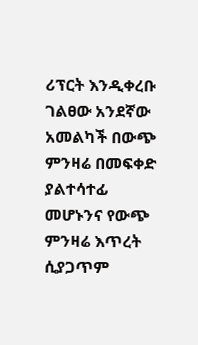ሪፕርት እንዲቀረቡ ገልፀው አንደኛው አመልካች በውጭ ምንዛሬ በመፍቀድ ያልተሳተፊ መሆኑንና የውጭ ምንዛሬ እጥረት ሲያጋጥም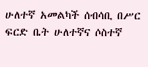ሁለተኛ አመልካች ሰብሳቢ በሥር ፍርድ ቤት ሁለተኛና ሶስተኛ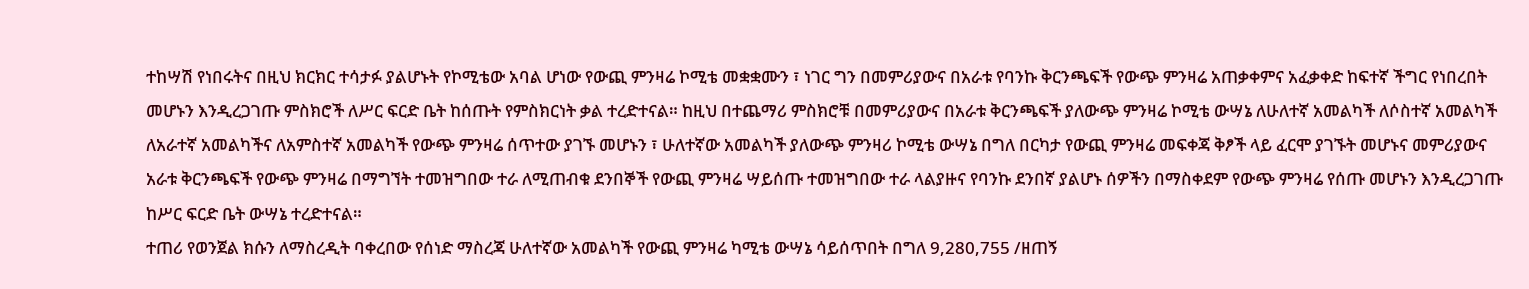ተከሣሽ የነበሩትና በዚህ ክርክር ተሳታፉ ያልሆኑት የኮሚቴው አባል ሆነው የውጪ ምንዛሬ ኮሚቴ መቋቋሙን ፣ ነገር ግን በመምሪያውና በአራቱ የባንኩ ቅርንጫፍች የውጭ ምንዛሬ አጠቃቀምና አፈቃቀድ ከፍተኛ ችግር የነበረበት መሆኑን እንዲረጋገጡ ምስክሮች ለሥር ፍርድ ቤት ከሰጡት የምስክርነት ቃል ተረድተናል። ከዚህ በተጨማሪ ምስክሮቹ በመምሪያውና በአራቱ ቅርንጫፍች ያለውጭ ምንዛሬ ኮሚቴ ውሣኔ ለሁለተኛ አመልካች ለሶስተኛ አመልካች ለአራተኛ አመልካችና ለአምስተኛ አመልካች የውጭ ምንዛሬ ሰጥተው ያገኙ መሆኑን ፣ ሁለተኛው አመልካች ያለውጭ ምንዛሪ ኮሚቴ ውሣኔ በግለ በርካታ የውጪ ምንዛሬ መፍቀጃ ቅፆች ላይ ፈርሞ ያገኙት መሆኑና መምሪያውና አራቱ ቅርንጫፍች የውጭ ምንዛሬ በማግኘት ተመዝግበው ተራ ለሚጠብቁ ደንበኞች የውጪ ምንዛሬ ሣይሰጡ ተመዝግበው ተራ ላልያዙና የባንኩ ደንበኛ ያልሆኑ ሰዎችን በማስቀደም የውጭ ምንዛሬ የሰጡ መሆኑን እንዲረጋገጡ ከሥር ፍርድ ቤት ውሣኔ ተረድተናል።
ተጠሪ የወንጀል ክሱን ለማስረዲት ባቀረበው የሰነድ ማስረጃ ሁለተኛው አመልካች የውጪ ምንዛሬ ካሚቴ ውሣኔ ሳይሰጥበት በግለ 9,280,755 /ዘጠኝ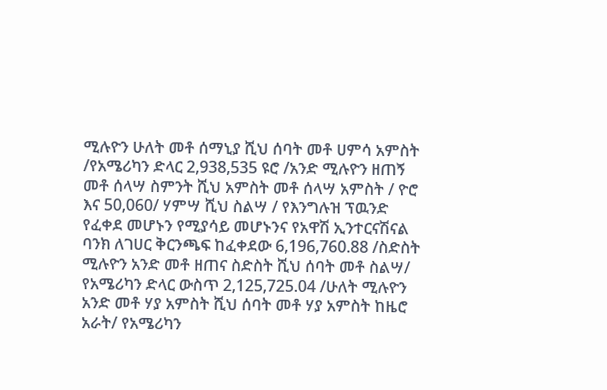ሚሉዮን ሁለት መቶ ሰማኒያ ሺህ ሰባት መቶ ሀምሳ አምስት /የአሜሪካን ድላር 2,938,535 ዩሮ /አንድ ሚሉዮን ዘጠኝ መቶ ሰላሣ ስምንት ሺህ አምስት መቶ ሰላሣ አምስት / ዮሮ እና 50,060/ ሃምሣ ሺህ ስልሣ / የእንግሉዝ ፕዉንድ የፈቀደ መሆኑን የሚያሳይ መሆኑንና የአዋሽ ኢንተርናሽናል ባንክ ለገሀር ቅርንጫፍ ከፈቀደው 6,196,760.88 /ስድስት ሚሉዮን አንድ መቶ ዘጠና ስድስት ሺህ ሰባት መቶ ስልሣ/ የአሜሪካን ድላር ውስጥ 2,125,725.04 /ሁለት ሚሉዮን አንድ መቶ ሃያ አምስት ሺህ ሰባት መቶ ሃያ አምስት ከዜሮ አራት/ የአሜሪካን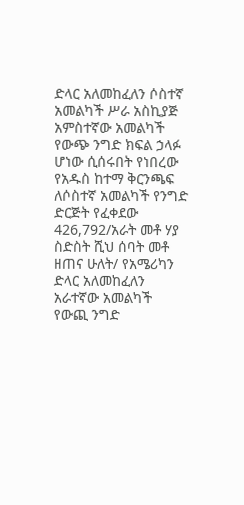ድላር አለመከፈለን ሶስተኛ አመልካች ሥራ አስኪያጅ አምስተኛው አመልካች የውጭ ንግድ ክፍል ኃላፉ ሆነው ሲሰሩበት የነበረው የአዱስ ከተማ ቅርንጫፍ ለሶስተኛ አመልካች የንግድ ድርጅት የፈቀደው 426,792/አራት መቶ ሃያ ስድስት ሺህ ሰባት መቶ ዘጠና ሁለት/ የአሜሪካን ድላር አለመከፈለን አራተኛው አመልካች የውጪ ንግድ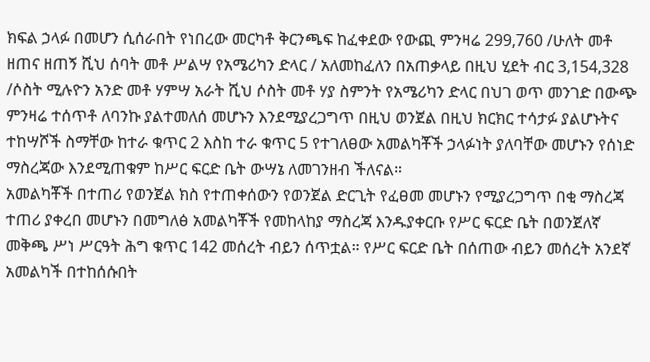ክፍል ኃላፉ በመሆን ሲሰራበት የነበረው መርካቶ ቅርንጫፍ ከፈቀደው የውጪ ምንዛሬ 299,760 /ሁለት መቶ ዘጠና ዘጠኝ ሺህ ሰባት መቶ ሥልሣ የአሜሪካን ድላር / አለመከፈለን በአጠቃላይ በዚህ ሂደት ብር 3,154,328 /ሶስት ሚሉዮን አንድ መቶ ሃምሣ አራት ሺህ ሶስት መቶ ሃያ ስምንት የአሜሪካን ድላር በህገ ወጥ መንገድ በውጭ ምንዛሬ ተሰጥቶ ለባንኩ ያልተመለሰ መሆኑን እንደሚያረጋግጥ በዚህ ወንጀል በዚህ ክርክር ተሳታፉ ያልሆኑትና ተከሣሾች ስማቸው ከተራ ቁጥር 2 እስከ ተራ ቁጥር 5 የተገለፀው አመልካቾች ኃላፉነት ያለባቸው መሆኑን የሰነድ ማስረጃው እንደሚጠቁም ከሥር ፍርድ ቤት ውሣኔ ለመገንዘብ ችለናል።
አመልካቾች በተጠሪ የወንጀል ክስ የተጠቀሰውን የወንጀል ድርጊት የፈፀመ መሆኑን የሚያረጋግጥ በቂ ማስረጃ ተጠሪ ያቀረበ መሆኑን በመግለፅ አመልካቾች የመከላከያ ማስረጃ እንዱያቀርቡ የሥር ፍርድ ቤት በወንጀለኛ መቅጫ ሥነ ሥርዓት ሕግ ቁጥር 142 መሰረት ብይን ሰጥቷል። የሥር ፍርድ ቤት በሰጠው ብይን መሰረት አንደኛ አመልካች በተከሰሱበት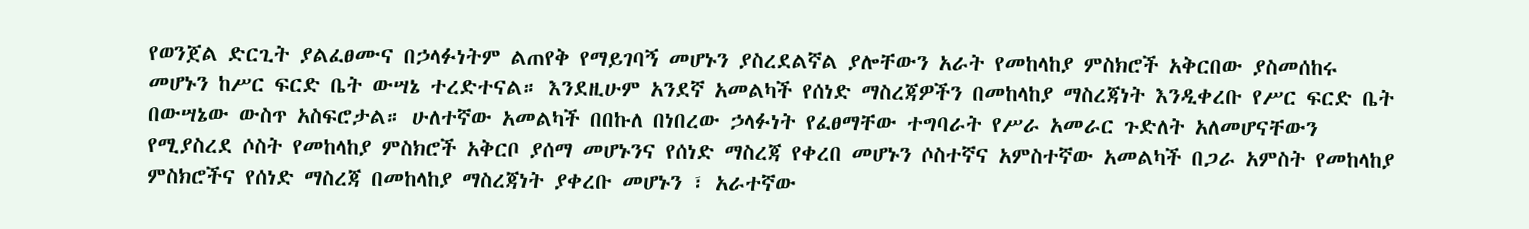የወንጀል ድርጊት ያልፈፀሙና በኃላፉነትም ልጠየቅ የማይገባኝ መሆኑን ያስረደልኛል ያሎቸውን አራት የመከላከያ ምስክሮች አቅርበው ያስመሰከሩ መሆኑን ከሥር ፍርድ ቤት ውሣኔ ተረድተናል። እንደዚሁም አንደኛ አመልካች የሰነድ ማስረጃዎችን በመከላከያ ማስረጃነት እንዲቀረቡ የሥር ፍርድ ቤት በውሣኔው ውስጥ አስፍሮታል። ሁለተኛው አመልካች በበኩለ በነበረው ኃላፉነት የፈፀማቸው ተግባራት የሥራ አመራር ጉድለት አለመሆናቸውን የሚያስረደ ሶስት የመከላከያ ምስክሮች አቅርቦ ያሰማ መሆኑንና የሰነድ ማስረጃ የቀረበ መሆኑን ሶስተኛና አምስተኛው አመልካች በጋራ አምስት የመከላከያ ምስክሮችና የሰነድ ማስረጃ በመከላከያ ማስረጃነት ያቀረቡ መሆኑን ፣ አራተኛው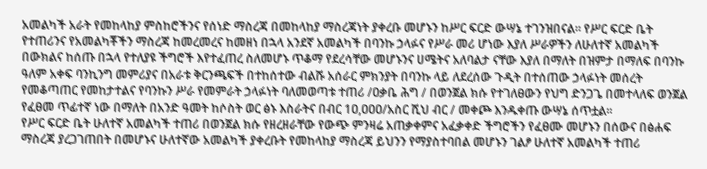አመልካች አራት የመከላከያ ምስከሮችንና የሰነድ ማስረጃ በመከላከያ ማስረጃነት ያቀረቡ መሆኑን ከሥር ፍርድ ውሣኔ ተገንዝበናል። የሥር ፍርድ ቤት የተጠሪንና የአመልካቾችን ማስረጃ ከመረመረና ከመዘነ በኋላ አንደኛ አመልካች በባንኩ ኃላፉና የሥራ መሪ ሆነው እያለ ሥራዎችን ለሁለተኛ አመልካች በውክልና ከሰጡ በኋላ የተለያዩ ችግሮች እየተፈጠረ ስለመሆኑ ጥቆማ የደረሳቸው መሆኑንና ሀሜትና አለባልታ ናቸው እያለ በማለት በዝምታ በማለፍ በባንኩ ዓለም አቀፍ ባንኪንግ መምሪያና በአራቱ ቅርንጫፍች በተከሰተው ብልሹ አሰራር ምክንያት በባንኩ ላይ ለደረሰው ጉዲት በተሰጠው ኃላፉነት መሰረት የመቆጣጠር የመከታተልና የባንኩን ሥራ የመምራት ኃላፉነት ባለመወጣቱ ተጠሪ /ዐቃቤ ሕግ / በወንጀል ክሱ የተገለፀውን የህግ ድንጋጌ በመተላለፍ ወንጀል የፈፀመ ጥፊተኛ ነው በማለት በአንድ ዓመት ከሶስት ወር ፅኑ እስራትና በብር 1ዐ,ዐዐዐ/አስር ሺህ ብር / መቀጮ እንዱቀጡ ውሣኔ ሰጥቷል።
የሥር ፍርድ ቤት ሁለተኛ አመልካች ተጠሪ በወንጀል ክሱ የዘረዘራቸው የውጭ ምንዛሬ አጠቃቀምና አፈቃቀድ ችግሮችን የፈፀሙ መሆኑን በሰውና በፅሐፍ ማስረጃ ያረጋገጠበት በመሆኑና ሁለተኛው አመልካች ያቀረቡት የመከላከያ ማስረጃ ይህንን የማያስተባበል መሆኑን ገልፆ ሁለተኛ አመልካች ተጠሪ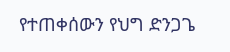የተጠቀሰውን የህግ ድንጋጌ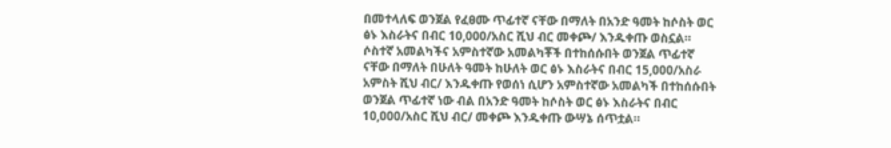በመተላለፍ ወንጀል የፈፀሙ ጥፊተኛ ናቸው በማለት በአንድ ዓመት ከሶስት ወር ፅኑ እስራትና በብር 10,000/አስር ሺህ ብር መቀጮ/ እንዱቀጡ ወስኗል። ሶስተኛ አመልካችና አምስተኛው አመልካቾች በተከሰሱበት ወንጀል ጥፊተኛ ናቸው በማለት በሁለት ዓመት ከሁለት ወር ፅኑ እስራትና በብር 15,ዐዐዐ/አስራ አምስት ሺህ ብር/ እንዱቀጡ የወሰነ ሲሆን አምስተኛው አመልካች በተከሰሱበት ወንጀል ጥፊተኛ ነው ብል በአንድ ዓመት ከሶስት ወር ፅኑ እስራትና በብር 1ዐ,ዐዐዐ/አስር ሺህ ብር/ መቀጮ እንዱቀጡ ውሣኔ ሰጥቷል።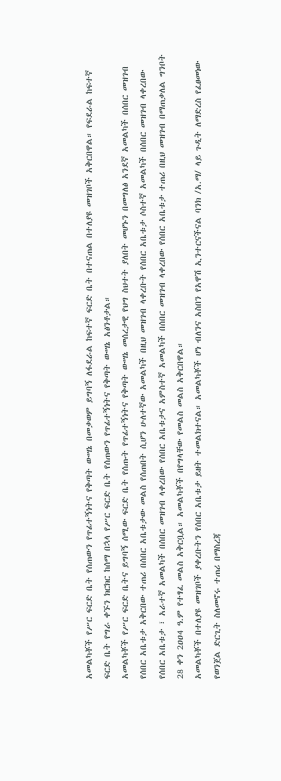አመልካቾች የሥር ፍርድ ቤት የሰጠውን የጥፊተኝነትና የቅጣት ውሣኔ በመቃወም ይግባኝ ለፋደራል ከፍተኛ ፍርድ ቤት በተናጠል በተለያዩ መዝገቦች አቅርበዋል። የፍደራል ከፍተኛ ፍርድ ቤት የግራ ቀኙን ክርክር ከሰማ በኋላ የሥር ፍርድ ቤት የሰጠውን የጥፊተኝነትና የቅጣት ውሣኔ አፅንቶታል።
አመልካቾች የሥር ፍርድ ቤትና ይግባኝ ሰሚው ፍርድ ቤት የሰጡት የጥፊተኝነትና የቅጣት ውሣኔ መሰረታዊ የህግ ስህተት ያለበት መሆኑን በመግለፅ አንደኛ አመልካች በሰበር መዝገብ የሰበር አቤቱታ አቅርበው ተጠሪ በሰበር አቤቱታው መልስ የሰጠበት ሲሆን ሁለተኛው አመልካች በዚህ መዝገብ ላቀረቡት የሰበር አቤቱታ ሶስተኛ አመልካች በሰበር መዝገብ ላቀረበው የሰበር አቤቱታ ፣ አራተኛ አመልካች በሰበር መዝገብ ላቀረበው የሰበር አቤቱታና አምስተኛ አመልካች በሰበር መዝገብ ላቀረበው የሰበር አቤቱታ ተጠሪ በዚህ መዝገብ በማጠቃለል ግንቦት 28 ቀን 2ዐዐ4 ዓ.ም የተፃፈ መልስ አቅርቧል። አመልካቾች በየግላቸው የመልስ መልስ አቅርበዋል።
አመልካቾች በተለያዩ መዝገቦች ያቀረቡትን የሰበር አቤቱታ ይዘት ተመልክተናል። አመልካቾች ሆነ ብለንና አስበን የአዋሽ ኢንተርናችናል ባንክ /አ.ማ/ ላይ ጉዲት ለማድረስ የፈፀመነው የወንጀል ድርጊት ስለመኖሩ ተጠሪ በማስረጃ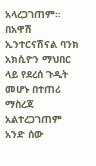አላረጋገጠም። በአዋሽ ኢንተርናሽናል ባንክ አክሲዮን ማህበር ላይ የደረሰ ጉዲት መሆኑ በተጠሪ ማስረጃ አልተረጋገጠም አንድ ሰው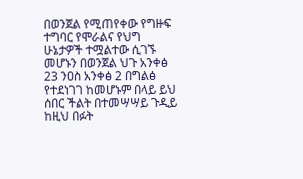በወንጀል የሚጠየቀው የግዙፍ ተግባር የሞራልና የህግ ሁኔታዎች ተሟልተው ሲገኙ መሆኑን በወንጀል ህጉ አንቀፅ 23 ንዐስ አንቀፅ 2 በግልፅ የተደነገገ ከመሆኑም በላይ ይህ ሰበር ችልት በተመሣሣይ ጉዲይ ከዚህ በፉት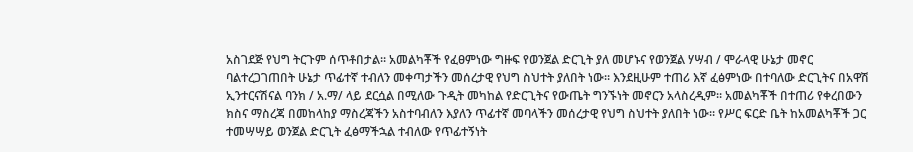አስገደጅ የህግ ትርጉም ሰጥቶበታል። አመልካቾች የፈፀምነው ግዙፍ የወንጀል ድርጊት ያለ መሆኑና የወንጀል ሃሣብ / ሞራላዊ ሁኔታ መኖር ባልተረጋገጠበት ሁኔታ ጥፊተኛ ተብለን መቀጣታችን መሰረታዊ የህግ ስህተት ያለበት ነው። እንደዚሁም ተጠሪ እኛ ፈፅምነው በተባለው ድርጊትና በአዋሽ ኢንተርናሽናል ባንክ / አ.ማ/ ላይ ደርሷል በሚለው ጉዲት መካከል የድርጊትና የውጤት ግንኙነት መኖርን አላስረዲም። አመልካቾች በተጠሪ የቀረበውን ክስና ማስረጃ በመከላከያ ማስረጃችን አስተባብለን እያለን ጥፊተኛ መባላችን መሰረታዊ የህግ ስህተት ያለበት ነው። የሥር ፍርድ ቤት ከአመልካቾች ጋር ተመሣሣይ ወንጀል ድርጊት ፈፅማችኋል ተብለው የጥፊተኝነት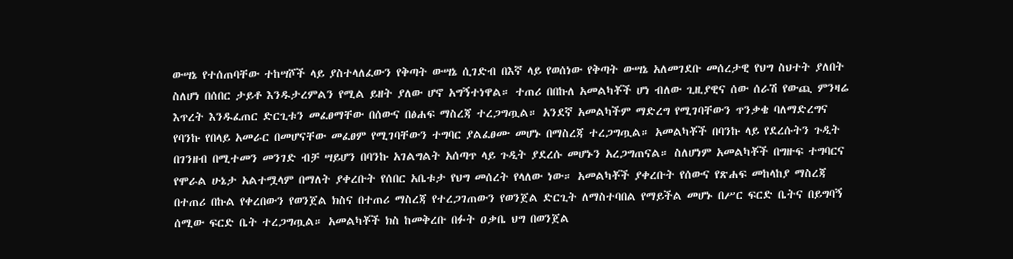ውሣኔ የተሰጠባቸው ተከሣሾች ላይ ያስተላለፈውን የቅጣት ውሣኔ ሲገድብ በእኛ ላይ የወሰነው የቅጣት ውሣኔ አለመገደቡ መሰረታዊ የህግ ስህተት ያለበት ስለሆነ በሰበር ታይቶ እንዱታረምልን የሚል ይዘት ያለው ሆኖ አግኝተነዋል። ተጠሪ በበኩለ አመልካቾች ሆነ ብለው ጊዚያዊና ሰው ሰራሽ የውጪ ምንዛሬ እጥረት እንዱፈጠር ድርጊቱን መፈፀማቸው በሰውና በፅሐፍ ማስረጃ ተረጋግጧል። አንደኛ አመልካችም ማድረግ የሚገባቸውን ጥንቃቄ ባለማድረግና የባንኩ የበላይ አመራር በመሆናቸው መፈፀም የሚገባቸውን ተግባር ያልፈፀሙ መሆኑ በማስረጃ ተረጋግጧል። አመልካቾች በባንኩ ላይ የደረሱትን ጉዲት በገንዘብ በሚተመን መንገድ ብቻ ሣይሆን በባንኩ አገልግልት አሰጣጥ ላይ ጉዲት ያደረሱ መሆኑን አረጋግጠናል። ስለሆነም አመልካቾች በግዙፍ ተግባርና የሞራል ሁኔታ አልተሟላም በማለት ያቀረቡት የሰበር አቤቱታ የህግ መሰረት የላለው ነው። አመልካቾች ያቀረቡት የሰውና የጽሐፍ መከላከያ ማስረጃ በተጠሪ በኩል የቀረበውን የወንጀል ክስና በተጠሪ ማስረጃ የተረጋገጠውን የወንጀል ድርጊት ለማስተባበል የማይችል መሆኑ በሥር ፍርድ ቤትና በይግባኝ ሰሚው ፍርድ ቤት ተረጋግጧል። አመልካቾች ክስ ከመቅረቡ በፉት ዐቃቤ ህግ በወንጀል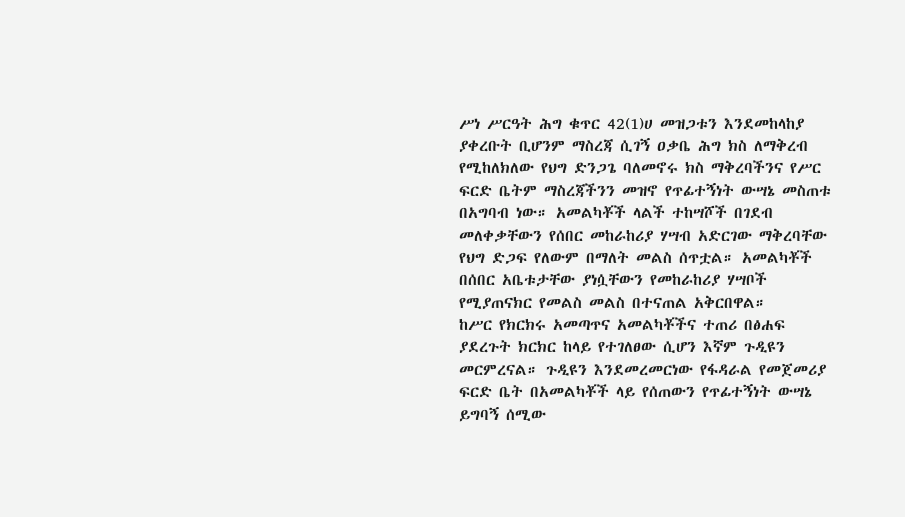ሥነ ሥርዓት ሕግ ቁጥር 42(1)ሀ መዝጋቱን እንደመከላከያ ያቀረቡት ቢሆንም ማስረጃ ሲገኝ ዐቃቤ ሕግ ክስ ለማቅረብ የሚከለክለው የህግ ድንጋጌ ባለመኖሩ ክስ ማቅረባችንና የሥር ፍርድ ቤትም ማስረጃችንን መዝኖ የጥፊተኝነት ውሣኔ መስጠቱ በአግባብ ነው። አመልካቾች ላልች ተከሣሾች በገደብ መለቀቃቸውን የሰበር መከራከሪያ ሃሣብ አድርገው ማቅረባቸው የህግ ድጋፍ የለውም በማለት መልስ ሰጥቷል። አመልካቾች በሰበር አቤቱታቸው ያነሷቸውን የመከራከሪያ ሃሣቦች የሚያጠናክር የመልስ መልስ በተናጠል አቅርበዋል።
ከሥር የክርክሩ አመጣጥና አመልካቾችና ተጠሪ በፅሐፍ ያደረጉት ክርክር ከላይ የተገለፀው ሲሆን እኛም ጉዲዩን መርምረናል። ጉዲዩን እንደመረመርነው የፋዳራል የመጀመሪያ ፍርድ ቤት በአመልካቾች ላይ የሰጠውን የጥፊተኝነት ውሣኔ ይግባኝ ሰሚው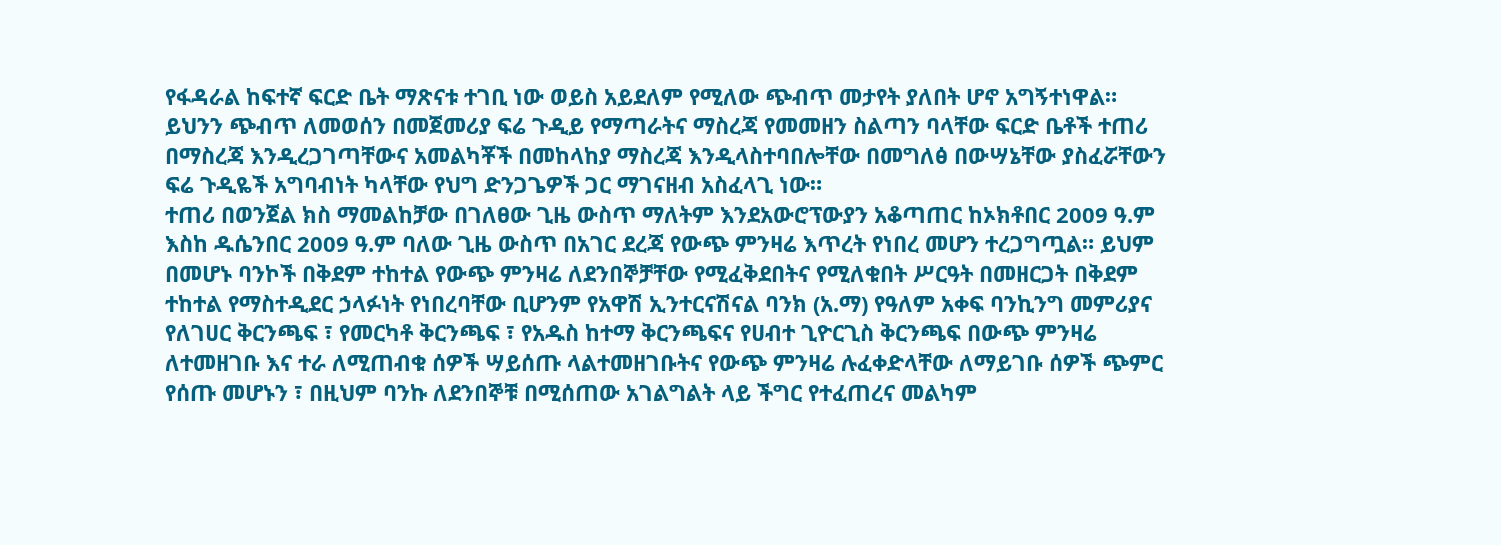የፋዳራል ከፍተኛ ፍርድ ቤት ማጽናቱ ተገቢ ነው ወይስ አይደለም የሚለው ጭብጥ መታየት ያለበት ሆኖ አግኝተነዋል።
ይህንን ጭብጥ ለመወሰን በመጀመሪያ ፍሬ ጉዲይ የማጣራትና ማስረጃ የመመዘን ስልጣን ባላቸው ፍርድ ቤቶች ተጠሪ በማስረጃ እንዲረጋገጣቸውና አመልካቾች በመከላከያ ማስረጃ እንዲላስተባበሎቸው በመግለፅ በውሣኔቸው ያስፈሯቸውን ፍሬ ጉዲዬች አግባብነት ካላቸው የህግ ድንጋጌዎች ጋር ማገናዘብ አስፈላጊ ነው።
ተጠሪ በወንጀል ክስ ማመልከቻው በገለፀው ጊዜ ውስጥ ማለትም እንደአውሮፕውያን አቆጣጠር ከኦክቶበር 2009 ዓ.ም እስከ ዱሴንበር 2009 ዓ.ም ባለው ጊዜ ውስጥ በአገር ደረጃ የውጭ ምንዛሬ እጥረት የነበረ መሆን ተረጋግጧል። ይህም በመሆኑ ባንኮች በቅደም ተከተል የውጭ ምንዛሬ ለደንበኞቻቸው የሚፈቅደበትና የሚለቁበት ሥርዓት በመዘርጋት በቅደም ተከተል የማስተዲደር ኃላፉነት የነበረባቸው ቢሆንም የአዋሽ ኢንተርናሽናል ባንክ (አ.ማ) የዓለም አቀፍ ባንኪንግ መምሪያና የለገሀር ቅርንጫፍ ፣ የመርካቶ ቅርንጫፍ ፣ የአዱስ ከተማ ቅርንጫፍና የሀብተ ጊዮርጊስ ቅርንጫፍ በውጭ ምንዛሬ ለተመዘገቡ እና ተራ ለሚጠብቁ ሰዎች ሣይሰጡ ላልተመዘገቡትና የውጭ ምንዛሬ ሉፈቀድላቸው ለማይገቡ ሰዎች ጭምር የሰጡ መሆኑን ፣ በዚህም ባንኩ ለደንበኞቹ በሚሰጠው አገልግልት ላይ ችግር የተፈጠረና መልካም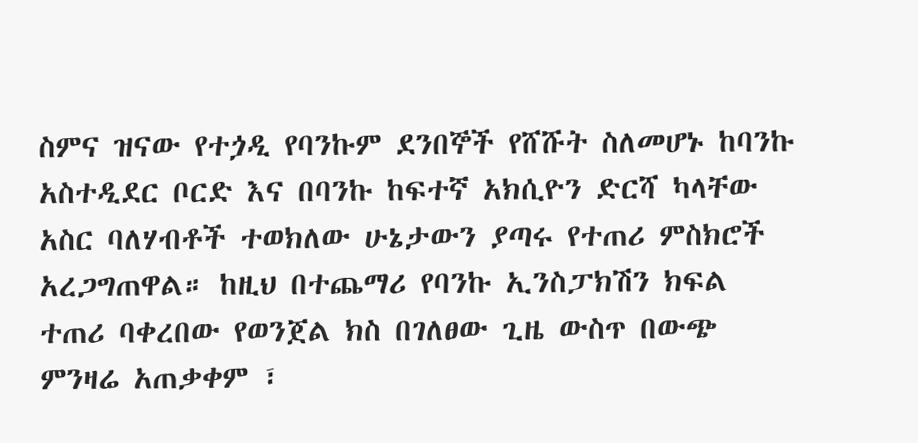ስምና ዝናው የተጏዲ የባንኩም ደንበኞች የሸሹት ስለመሆኑ ከባንኩ አስተዲደር ቦርድ እና በባንኩ ከፍተኛ አክሲዮን ድርሻ ካላቸው አስር ባለሃብቶች ተወክለው ሁኔታውን ያጣሩ የተጠሪ ምስክሮች አረጋግጠዋል። ከዚህ በተጨማሪ የባንኩ ኢንስፓክሽን ክፍል ተጠሪ ባቀረበው የወንጀል ክስ በገለፀው ጊዜ ውስጥ በውጭ ምንዛሬ አጠቃቀም ፣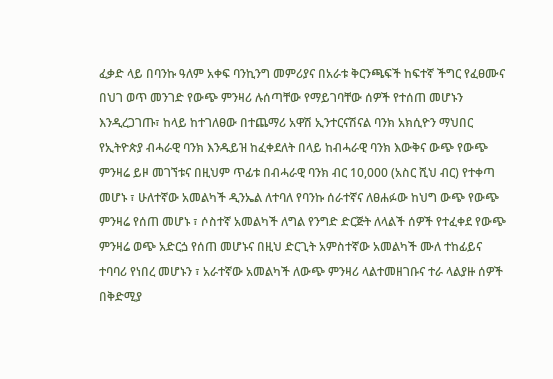ፈቃድ ላይ በባንኩ ዓለም አቀፍ ባንኪንግ መምሪያና በአራቱ ቅርንጫፍች ከፍተኛ ችግር የፈፀሙና በህገ ወጥ መንገድ የውጭ ምንዛሪ ሉሰጣቸው የማይገባቸው ሰዎች የተሰጠ መሆኑን እንዲረጋገጡ፣ ከላይ ከተገለፀው በተጨማሪ አዋሽ ኢንተርናሽናል ባንክ አክሲዮን ማህበር የኢትዮጵያ ብሓራዊ ባንክ እንዱይዝ ከፈቀደለት በላይ ከብሓራዊ ባንክ እውቅና ውጭ የውጭ ምንዛሬ ይዞ መገኘቱና በዚህም ጥፊቱ በብሓራዊ ባንክ ብር 10,000 (አስር ሺህ ብር) የተቀጣ መሆኑ ፣ ሁለተኛው አመልካች ዲንኤል ለተባለ የባንኩ ሰራተኛና ለፀሐፉው ከህግ ውጭ የውጭ ምንዛሬ የሰጠ መሆኑ ፣ ሶስተኛ አመልካች ለግል የንግድ ድርጅት ለላልች ሰዎች የተፈቀደ የውጭ ምንዛሬ ወጭ አድርጏ የሰጠ መሆኑና በዚህ ድርጊት አምስተኛው አመልካች ሙለ ተከፊይና ተባባሪ የነበረ መሆኑን ፣ አራተኛው አመልካች ለውጭ ምንዛሪ ላልተመዘገቡና ተራ ላልያዙ ሰዎች በቅድሚያ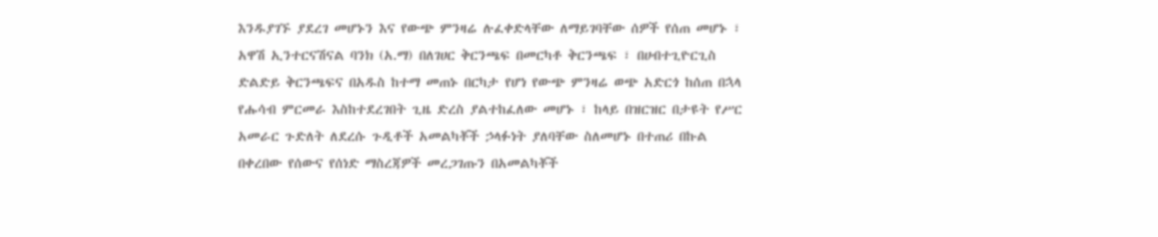እንዱያገኙ ያደረገ መሆኑን እና የውጭ ምንዛሬ ሉፈቀድላቸው ለማይገባቸው ሰዎች የሰጠ መሆኑ ፣ አዋሽ ኢንተርናሽናል ባንክ (አ.ማ) በለገሀር ቅርንጫፍ በመርካቶ ቅርንጫፍ ፣ በሀብተጊዮርጊስ ድልድይ ቅርንጫፍና በአዱስ ከተማ መጠኑ በርካታ የሆነ የውጭ ምንዛሬ ወጭ አድርጎ ከሰጠ በኋላ የሑሳብ ምርመራ እስከተደረገበት ጊዜ ድረስ ያልተከፈለው መሆኑ ፣ ከላይ በዝርዝር በታዩት የሥር አመራር ጉድለት ለደረሱ ጉዲቶች አመልካቾች ኃላፉነት ያለባቸው ስለመሆኑ በተጠሪ በኩል በቀረበው የሰውና የሰነድ ማስረጃዎች መረጋገጡን በአመልካቾች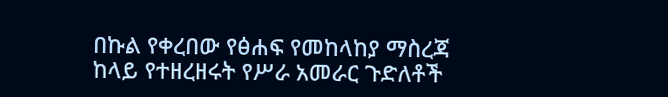በኩል የቀረበው የፅሐፍ የመከላከያ ማስረጃ ከላይ የተዘረዘሩት የሥራ አመራር ጉድለቶች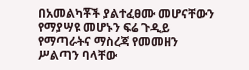በአመልካቾች ያልተፈፀሙ መሆናቸውን የማያሣዩ መሆኑን ፍሬ ጉዲይ የማጣራትና ማስረጃ የመመዘን ሥልጣን ባላቸው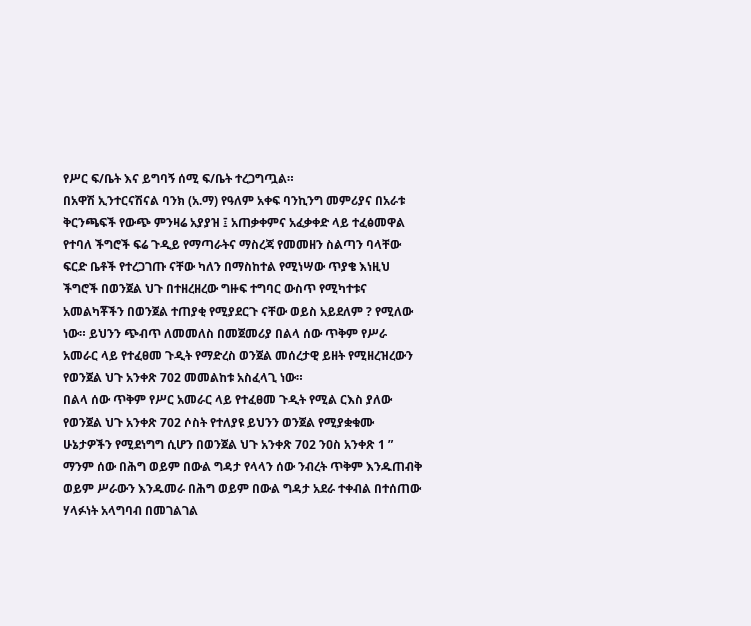የሥር ፍ/ቤት እና ይግባኝ ሰሚ ፍ/ቤት ተረጋግጧል።
በአዋሽ ኢንተርናሽናል ባንክ (አ.ማ) የዓለም አቀፍ ባንኪንግ መምሪያና በአራቱ ቅርንጫፍች የውጭ ምንዛሬ አያያዝ ፤ አጠቃቀምና አፈቃቀድ ላይ ተፈፅመዋል የተባለ ችግሮች ፍሬ ጉዲይ የማጣራትና ማስረጃ የመመዘን ስልጣን ባላቸው ፍርድ ቤቶች የተረጋገጡ ናቸው ካለን በማስከተል የሚነሣው ጥያቄ እነዚህ ችግሮች በወንጀል ህጉ በተዘረዘረው ግዙፍ ተግባር ውስጥ የሚካተቱና አመልካቾችን በወንጀል ተጠያቂ የሚያደርጉ ናቸው ወይስ አይደለም ? የሚለው ነው። ይህንን ጭብጥ ለመመለስ በመጀመሪያ በልላ ሰው ጥቅም የሥራ አመራር ላይ የተፈፀመ ጉዲት የማድረስ ወንጀል መሰረታዊ ይዘት የሚዘረዝረውን የወንጀል ህጉ አንቀጽ 702 መመልከቱ አስፈላጊ ነው።
በልላ ሰው ጥቅም የሥር አመራር ላይ የተፈፀመ ጉዲት የሚል ርእስ ያለው የወንጀል ህጉ አንቀጽ 702 ሶስት የተለያዩ ይህንን ወንጀል የሚያቋቁሙ ሁኔታዎችን የሚደነግግ ሲሆን በወንጀል ህጉ አንቀጽ 702 ንዐስ አንቀጽ 1 ” ማንም ሰው በሕግ ወይም በውል ግዳታ የላላን ሰው ንብረት ጥቅም እንዱጠብቅ ወይም ሥራውን እንዱመራ በሕግ ወይም በውል ግዳታ አደራ ተቀብል በተሰጠው ሃላፉነት አላግባብ በመገልገል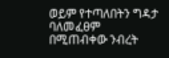ወይም የተጣለበትን ግዳታ ባለመፈፀም በሚጠብቀው ንብረት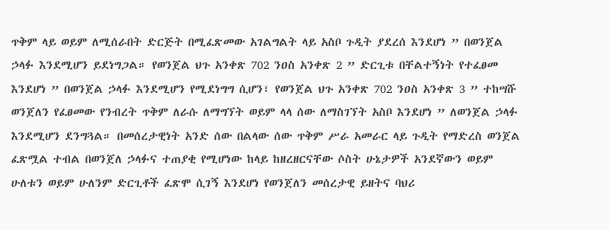ጥቅም ላይ ወይም ለሚሰራበት ድርጅት በሚፈጽመው አገልግልት ላይ አስቦ ጉዲት ያደረሰ እንደሆነ ” በወንጀል ኃላፉ እንደሚሆን ይደነግጋል። የወንጀል ህጉ አንቀጽ 702 ንዐስ አንቀጽ 2 ” ድርጊቱ በቸልተኝነት የተፈፀመ እንደሆነ ” በወንጀል ኃላፉ እንደሚሆን የሚደነግግ ሲሆን፣ የወንጀል ህጉ አንቀጽ 702 ንዐስ አንቀጽ 3 ” ተከሣሹ ወንጀለን የፈፀመው የንብረት ጥቅም ለራሱ ለማግኘት ወይም ላላ ሰው ለማስገኘት አስቦ እንደሆነ ” ለወንጀል ኃላፉ እንደሚሆን ደንግጓል። በመሰረታዊነት አንድ ሰው በልላው ሰው ጥቅም ሥራ አመራር ላይ ጉዲት የማድረስ ወንጀል ፈጽሟል ተብል በወንጀለ ኃላፉና ተጠያቂ የሚሆነው ከላይ ከዘረዘርናቸው ሶስት ሁኔታዎች አንደኛውን ወይም ሁለቱን ወይም ሁለንም ድርጊቶች ፈጽሞ ሲገኝ እንደሆነ የወንጀለን መሰረታዊ ይዘትና ባህሪ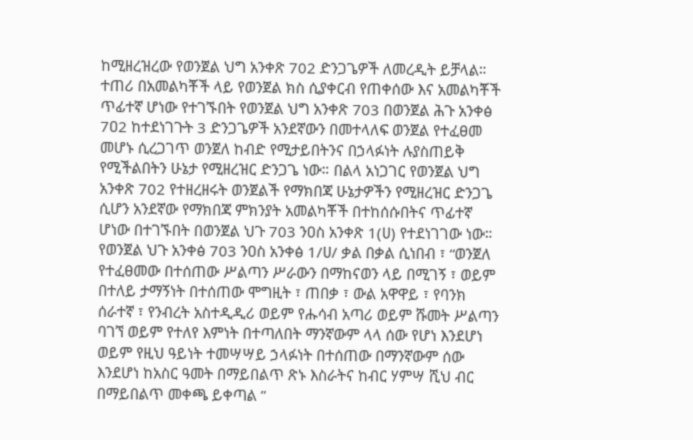ከሚዘረዝረው የወንጀል ህግ አንቀጽ 702 ድንጋጌዎች ለመረዲት ይቻላል።
ተጠሪ በአመልካቾች ላይ የወንጀል ክስ ሲያቀርብ የጠቀሰው እና አመልካቾች ጥፊተኛ ሆነው የተገኙበት የወንጀል ህግ አንቀጽ 703 በወንጀል ሕጉ አንቀፅ 7ዐ2 ከተደነገጉት 3 ድንጋጌዎች አንደኛውን በመተላለፍ ወንጀል የተፈፀመ መሆኑ ሲረጋገጥ ወንጀለ ከብድ የሚታይበትንና በኃላፉነት ሉያስጠይቅ የሚችልበትን ሁኔታ የሚዘረዝር ድንጋጌ ነው። በልላ አነጋገር የወንጀል ህግ አንቀጽ 702 የተዘረዘሩት ወንጀልች የማክበጃ ሁኔታዎችን የሚዘረዝር ድንጋጌ ሲሆን አንደኛው የማክበጃ ምክንያት አመልካቾች በተከሰሱበትና ጥፊተኛ ሆነው በተገኙበት በወንጀል ህጉ 703 ንዐስ አንቀጽ 1(ሀ) የተደነገገው ነው። የወንጀል ህጉ አንቀፅ 703 ንዐስ አንቀፅ 1/ሀ/ ቃል በቃል ሲነበብ ፣ “ወንጀለ የተፈፀመው በተሰጠው ሥልጣን ሥራውን በማከናወን ላይ በሚገኝ ፣ ወይም በተለይ ታማኝነት በተሰጠው ሞግዚት ፣ ጠበቃ ፣ ውል አዋዋይ ፣ የባንክ ሰራተኛ ፣ የንብረት አስተዲዲሪ ወይም የሑሳብ አጣሪ ወይም ሹመት ሥልጣን ባገኘ ወይም የተለየ እምነት በተጣለበት ማንኛውም ላላ ሰው የሆነ እንደሆነ ወይም የዚህ ዓይነት ተመሣሣይ ኃላፉነት በተሰጠው በማንኛውም ሰው እንደሆነ ከአስር ዓመት በማይበልጥ ጽኑ እስራትና ከብር ሃምሣ ሺህ ብር በማይበልጥ መቀጫ ይቀጣል ”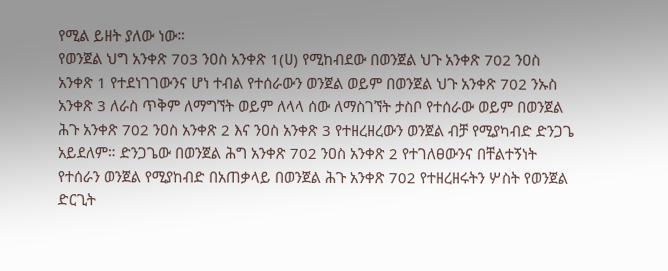የሚል ይዘት ያለው ነው።
የወንጀል ህግ አንቀጽ 703 ንዐስ አንቀጽ 1(ሀ) የሚከብደው በወንጀል ህጉ አንቀጽ 702 ንዐስ አንቀጽ 1 የተደነገገውንና ሆነ ተብል የተሰራውን ወንጀል ወይም በወንጀል ህጉ አንቀጽ 702 ንኡስ አንቀጽ 3 ለራስ ጥቅም ለማግኘት ወይም ለላላ ሰው ለማስገኘት ታስቦ የተሰራው ወይም በወንጀል ሕጉ አንቀጽ 702 ንዐስ አንቀጽ 2 እና ንዐስ አንቀጽ 3 የተዘረዘረውን ወንጀል ብቻ የሚያካብድ ድንጋጌ አይደለም። ድንጋጌው በወንጀል ሕግ አንቀጽ 702 ንዐስ አንቀጽ 2 የተገለፀውንና በቸልተኝነት የተሰራን ወንጀል የሚያከብድ በአጠቃላይ በወንጀል ሕጉ አንቀጽ 702 የተዘረዘሩትን ሦስት የወንጀል ድርጊት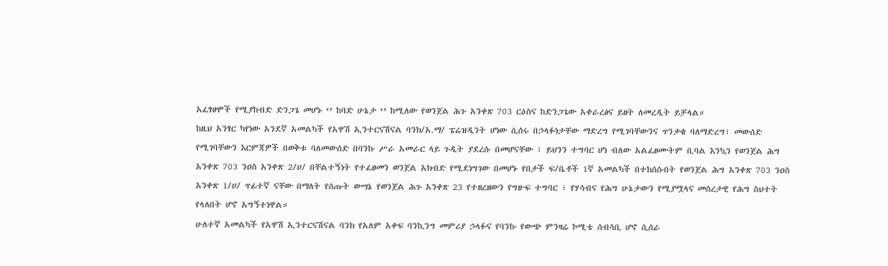አፈፃፀሞች የሚያከብድ ድንጋጌ መሆኑ ‘’ ከባድ ሁኔታ ‘’ ከሚለው የወንጀል ሕጉ አንቀጽ 703 ርዕስና ከድንጋጌው አቀራረፅና ይዘት ለመረዲት ይቻላል።
ከዚህ አንፃር ካየነው አንደኛ አመልካች የአዋሽ ኢንተርናሽናል ባንክ/አ.ማ/ ፔሬዝዲንት ሆነው ሲሰሩ በኃላፉነታቸው ማድረግ የሚገባቸውንና ጥንቃቄ ባለማድረግ፣ መውሰድ የሚገባቸውን እርምጃዎች በወቅቱ ባለመውሰድ በባንኩ ሥራ አመራር ላይ ጉዲት ያደረሱ በመሆናቸው ፣ ይህንን ተግባር ሆነ ብለው አልፈፀሙትም ቢባል እንኳን የወንጀል ሕግ አንቀጽ 703 ንዐስ አንቀጽ 2/ሀ/ በቸልተኝነት የተፈፀመን ወንጀል አክብድ የሚደነግገው በመሆኑ የበታች ፍ/ቤቶች 1ኛ አመልካች በተከሰሱበት የወንጀል ሕግ አንቀጽ 703 ንዐስ አንቀጽ 1/ሀ/ ጥፊተኛ ናቸው በማለት የሰጡት ውሣኔ የወንጀል ሕጉ አንቀጽ 23 የተዘረዘውን የግዙፍ ተግባር ፣ የሃሳብና የሕግ ሁኔታውን የሚያሟላና መሰረታዊ የሕግ ስህተት የላለበት ሆኖ አግኝተነዋል።
ሁለተኛ አመልካች የአዋሽ ኢንተርናሽናል ባንክ የአለም አቀፍ ባንኪንግ መምሪያ ኃላፉና የባንኩ የውጭ ምንዛሬ ኮሚቴ ሰብሳቢ ሆኖ ሲሰራ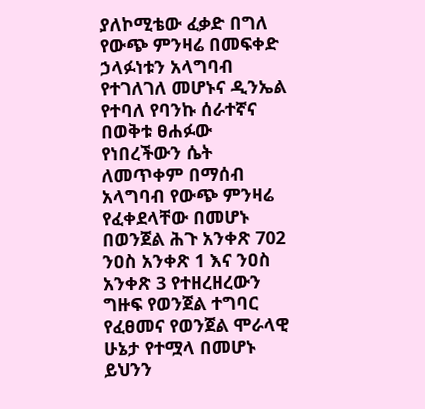ያለኮሚቴው ፈቃድ በግለ የውጭ ምንዛሬ በመፍቀድ ኃላፉነቱን አላግባብ የተገለገለ መሆኑና ዲንኤል የተባለ የባንኩ ሰራተኛና በወቅቱ ፀሐፉው የነበረችውን ሴት ለመጥቀም በማሰብ አላግባብ የውጭ ምንዛሬ የፈቀደላቸው በመሆኑ በወንጀል ሕጉ አንቀጽ 702 ንዐስ አንቀጽ 1 እና ንዐስ አንቀጽ 3 የተዘረዘረውን ግዙፍ የወንጀል ተግባር የፈፀመና የወንጀል ሞራላዊ ሁኔታ የተሟላ በመሆኑ ይህንን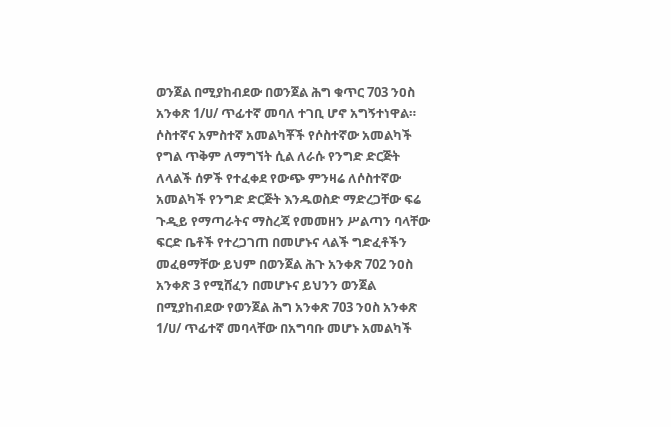ወንጀል በሚያከብደው በወንጀል ሕግ ቁጥር 703 ንዐስ አንቀጽ 1/ሀ/ ጥፊተኛ መባለ ተገቢ ሆኖ አግኝተነዋል።
ሶስተኛና አምስተኛ አመልካቾች የሶስተኛው አመልካች የግል ጥቅም ለማግኘት ሲል ለራሱ የንግድ ድርጅት ለላልች ሰዎች የተፈቀደ የውጭ ምንዛሬ ለሶስተኛው አመልካች የንግድ ድርጅት እንዱወስድ ማድረጋቸው ፍሬ ጉዲይ የማጣራትና ማስረጃ የመመዘን ሥልጣን ባላቸው ፍርድ ቤቶች የተረጋገጠ በመሆኑና ላልች ግድፈቶችን መፈፀማቸው ይህም በወንጀል ሕጉ አንቀጽ 702 ንዐስ አንቀጽ 3 የሚሸፈን በመሆኑና ይህንን ወንጀል በሚያከብደው የወንጀል ሕግ አንቀጽ 703 ንዐስ አንቀጽ 1/ሀ/ ጥፊተኛ መባላቸው በአግባቡ መሆኑ አመልካች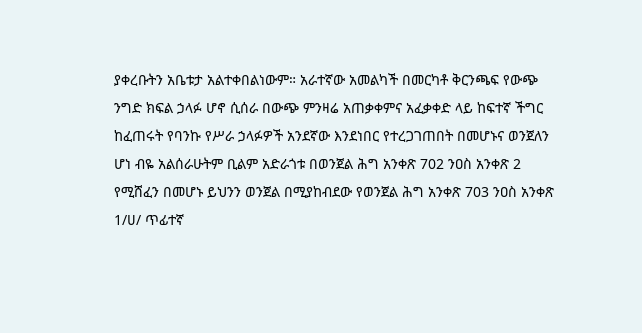ያቀረቡትን አቤቱታ አልተቀበልነውም። አራተኛው አመልካች በመርካቶ ቅርንጫፍ የውጭ ንግድ ክፍል ኃላፉ ሆኖ ሲሰራ በውጭ ምንዛሬ አጠቃቀምና አፈቃቀድ ላይ ከፍተኛ ችግር ከፈጠሩት የባንኩ የሥራ ኃላፉዎች አንደኛው እንደነበር የተረጋገጠበት በመሆኑና ወንጀለን ሆነ ብዬ አልሰራሁትም ቢልም አድራጎቱ በወንጀል ሕግ አንቀጽ 702 ንዐስ አንቀጽ 2 የሚሸፈን በመሆኑ ይህንን ወንጀል በሚያከብደው የወንጀል ሕግ አንቀጽ 703 ንዐስ አንቀጽ 1/ሀ/ ጥፊተኛ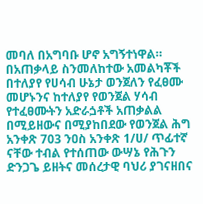መባለ በአግባቡ ሆኖ አግኝተነዋል። በአጠቃላይ ስንመለከተው አመልካቾች በተለያየ የሀሳብ ሁኔታ ወንጀለን የፈፀሙ መሆኑንና ከተለያየ የወንጀል ሃሳብ የተፈፀሙትን አድራጏቶች አጠቃልል በሚይዘውና በሚያከበደው የወንጀል ሕግ አንቀጽ 703 ንዐስ አንቀጽ 1/ሀ/ ጥፊተኛ ናቸው ተብል የተሰጠው ውሣኔ የሕጉን ድንጋጌ ይዘትና መሰረታዊ ባህሪ ያገናዘበና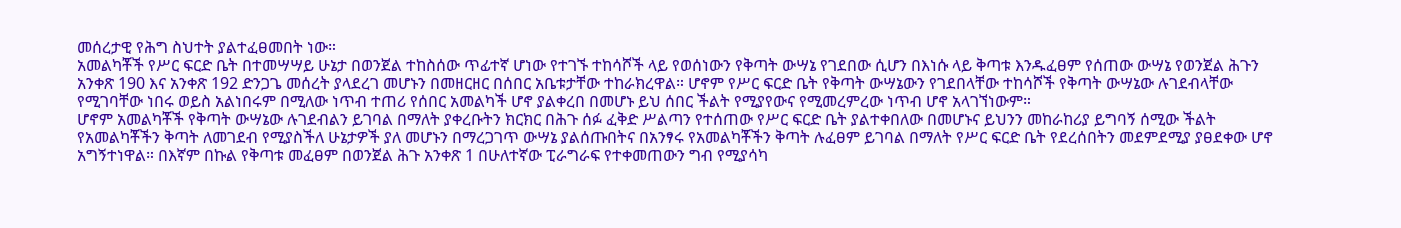መሰረታዊ የሕግ ስህተት ያልተፈፀመበት ነው።
አመልካቾች የሥር ፍርድ ቤት በተመሣሣይ ሁኔታ በወንጀል ተከስሰው ጥፊተኛ ሆነው የተገኙ ተከሳሾች ላይ የወሰነውን የቅጣት ውሣኔ የገደበው ሲሆን በእነሱ ላይ ቅጣቱ እንዱፈፀም የሰጠው ውሣኔ የወንጀል ሕጉን አንቀጽ 190 እና አንቀጽ 192 ድንጋጌ መሰረት ያላደረገ መሆኑን በመዘርዘር በሰበር አቤቱታቸው ተከራክረዋል። ሆኖም የሥር ፍርድ ቤት የቅጣት ውሣኔውን የገደበላቸው ተከሳሾች የቅጣት ውሣኔው ሉገደብላቸው የሚገባቸው ነበሩ ወይስ አልነበሩም በሚለው ነጥብ ተጠሪ የሰበር አመልካች ሆኖ ያልቀረበ በመሆኑ ይህ ሰበር ችልት የሚያየውና የሚመረምረው ነጥብ ሆኖ አላገኘነውም።
ሆኖም አመልካቾች የቅጣት ውሣኔው ሉገደብልን ይገባል በማለት ያቀረቡትን ክርክር በሕጉ ሰፉ ፈቅድ ሥልጣን የተሰጠው የሥር ፍርድ ቤት ያልተቀበለው በመሆኑና ይህንን መከራከሪያ ይግባኝ ሰሚው ችልት የአመልካቾችን ቅጣት ለመገደብ የሚያስችለ ሁኔታዎች ያለ መሆኑን በማረጋገጥ ውሣኔ ያልሰጡበትና በአንፃሩ የአመልካቾችን ቅጣት ሉፈፀም ይገባል በማለት የሥር ፍርድ ቤት የደረሰበትን መደምደሚያ ያፀደቀው ሆኖ አግኝተነዋል። በእኛም በኩል የቅጣቱ መፈፀም በወንጀል ሕጉ አንቀጽ 1 በሁለተኛው ፒራግራፍ የተቀመጠውን ግብ የሚያሳካ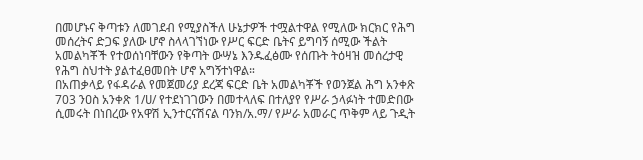በመሆኑና ቅጣቱን ለመገደብ የሚያስችለ ሁኔታዎች ተሟልተዋል የሚለው ክርክር የሕግ መሰረትና ድጋፍ ያለው ሆኖ ስላላገኘነው የሥር ፍርድ ቤትና ይግባኝ ሰሚው ችልት አመልካቾች የተወሰነባቸውን የቅጣት ውሣኔ እንዱፈፅሙ የሰጡት ትዕዛዝ መሰረታዊ የሕግ ስህተት ያልተፈፀመበት ሆኖ አግኝተነዋል።
በአጠቃላይ የፋዳራል የመጀመሪያ ደረጃ ፍርድ ቤት አመልካቾች የወንጀል ሕግ አንቀጽ 703 ንዐስ አንቀጽ 1/ሀ/ የተደነገገውን በመተላለፍ በተለያየ የሥራ ኃላፉነት ተመድበው ሲመሩት በነበረው የአዋሽ ኢንተርናሽናል ባንክ/አ.ማ/ የሥራ አመራር ጥቅም ላይ ጉዲት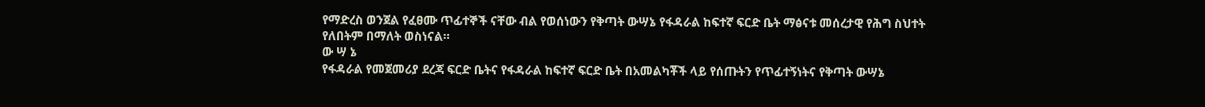የማድረስ ወንጀል የፈፀሙ ጥፊተኞች ናቸው ብል የወሰነውን የቅጣት ውሣኔ የፋዳራል ከፍተኛ ፍርድ ቤት ማፅናቱ መሰረታዊ የሕግ ስህተት የለበትም በማለት ወስነናል።
ው ሣ ኔ
የፋዳራል የመጀመሪያ ደረጃ ፍርድ ቤትና የፋዳራል ከፍተኛ ፍርድ ቤት በአመልካቾች ላይ የሰጡትን የጥፊተኝነትና የቅጣት ውሣኔ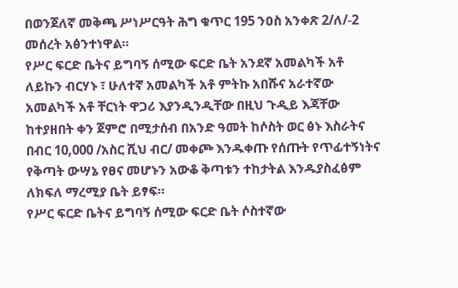በወንጀለኛ መቅጫ ሥነሥርዓት ሕግ ቁጥር 195 ንዐስ አንቀጽ 2/ለ/-2 መሰረት አፅንተነዋል።
የሥር ፍርድ ቤትና ይግባኝ ሰሚው ፍርድ ቤት አንደኛ አመልካች አቶ ለይኩን ብርሃኑ ፣ ሁለተኛ አመልካች አቶ ምትኩ አበሹና አራተኛው አመልካች አቶ ቸርነት ዋጋሪ እያንዲንዲቸው በዚህ ጉዲይ እጃቸው ከተያዘበት ቀን ጀምሮ በሚታሰብ በአንድ ዓመት ከሶስት ወር ፅኑ እስራትና በብር 10,000 /አስር ሺህ ብር/ መቀጮ እንዱቀጡ የሰጡት የጥፊተኝነትና የቅጣት ውሣኔ የፀና መሆኑን አውቆ ቅጣቱን ተከታትል እንዱያስፈፅም ለክፍለ ማረሚያ ቤት ይፃፍ።
የሥር ፍርድ ቤትና ይግባኝ ሰሚው ፍርድ ቤት ሶስተኛው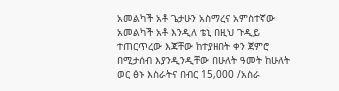አመልካች አቶ ጌታሁን አስማረና አምስተኛው አመልካች አቶ እንዲለ ቴኒ በዚህ ጉዲይ ተጠርጥረው እጃቸው ከተያዘበት ቀን ጀምሮ በሚታሰብ እያንዲንዲቸው በሁለት ዓመት ከሁለት ወር ፅኑ እስራትና በብር 15,000 /አስራ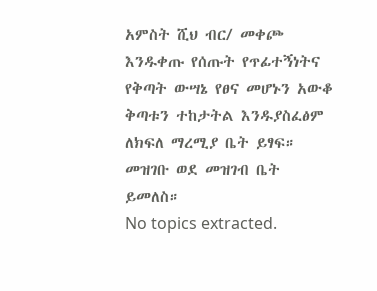አምስት ሺህ ብር/ መቀጮ እንዱቀጡ የሰጡት የጥፊተኝነትና የቅጣት ውሣኔ የፀና መሆኑን አውቆ ቅጣቱን ተከታትል እንዱያስፈፅም ለክፍለ ማረሚያ ቤት ይፃፍ።
መዝገቡ ወደ መዝገብ ቤት ይመለስ።
No topics extracted.